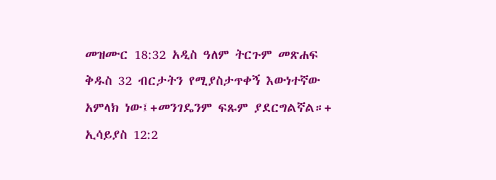መዝሙር 18:32 አዲስ ዓለም ትርጉም መጽሐፍ ቅዱስ 32 ብርታትን የሚያስታጥቀኝ እውነተኛው አምላክ ነው፤+መንገዴንም ፍጹም ያደርግልኛል።+ ኢሳይያስ 12:2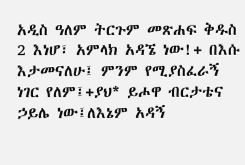አዲስ ዓለም ትርጉም መጽሐፍ ቅዱስ 2 እነሆ፣ አምላክ አዳኜ ነው!+ በእሱ እታመናለሁ፤ ምንም የሚያስፈራኝ ነገር የለም፤+ያህ* ይሖዋ ብርታቴና ኃይሌ ነው፤ለእኔም አዳኝ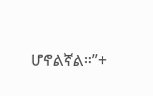ሆኖልኛል።”+